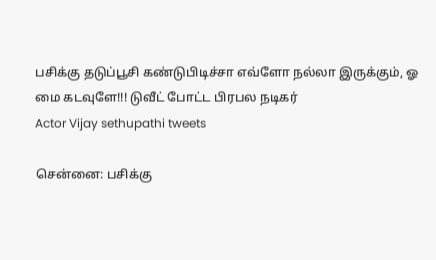பசிக்கு தடுப்பூசி கண்டுபிடிச்சா எவ்ளோ நல்லா இருக்கும், ஓ மை கடவுளே!!! டுவீட் போட்ட பிரபல நடிகர்
Actor Vijay sethupathi tweets

சென்னை: பசிக்கு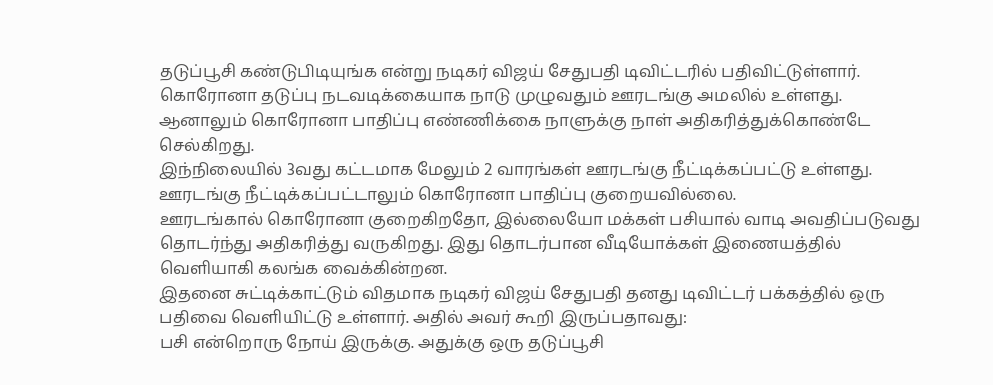தடுப்பூசி கண்டுபிடியுங்க என்று நடிகர் விஜய் சேதுபதி டிவிட்டரில் பதிவிட்டுள்ளார்.
கொரோனா தடுப்பு நடவடிக்கையாக நாடு முழுவதும் ஊரடங்கு அமலில் உள்ளது. ஆனாலும் கொரோனா பாதிப்பு எண்ணிக்கை நாளுக்கு நாள் அதிகரித்துக்கொண்டே செல்கிறது.
இந்நிலையில் 3வது கட்டமாக மேலும் 2 வாரங்கள் ஊரடங்கு நீட்டிக்கப்பட்டு உள்ளது. ஊரடங்கு நீட்டிக்கப்பட்டாலும் கொரோனா பாதிப்பு குறையவில்லை.
ஊரடங்கால் கொரோனா குறைகிறதோ, இல்லையோ மக்கள் பசியால் வாடி அவதிப்படுவது தொடர்ந்து அதிகரித்து வருகிறது. இது தொடர்பான வீடியோக்கள் இணையத்தில் வெளியாகி கலங்க வைக்கின்றன.
இதனை சுட்டிக்காட்டும் விதமாக நடிகர் விஜய் சேதுபதி தனது டிவிட்டர் பக்கத்தில் ஒரு பதிவை வெளியிட்டு உள்ளார். அதில் அவர் கூறி இருப்பதாவது:
பசி என்றொரு நோய் இருக்கு. அதுக்கு ஒரு தடுப்பூசி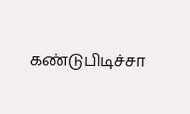கண்டுபிடிச்சா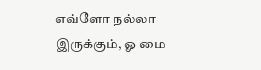எவ்ளோ நல்லா இருக்கும், ஓ மை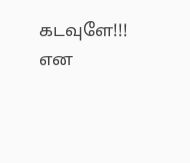கடவுளே!!! என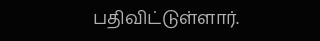பதிவிட்டுள்ளார்.